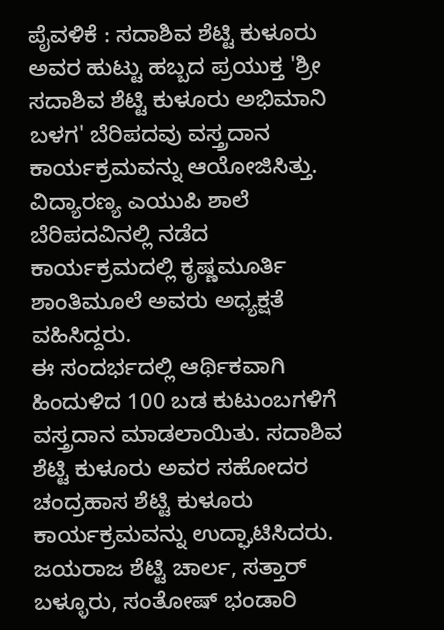ಪೈವಳಿಕೆ : ಸದಾಶಿವ ಶೆಟ್ಟಿ ಕುಳೂರು ಅವರ ಹುಟ್ಟು ಹಬ್ಬದ ಪ್ರಯುಕ್ತ 'ಶ್ರೀ ಸದಾಶಿವ ಶೆಟ್ಟಿ ಕುಳೂರು ಅಭಿಮಾನಿ ಬಳಗ' ಬೆರಿಪದವು ವಸ್ತ್ರದಾನ ಕಾರ್ಯಕ್ರಮವನ್ನು ಆಯೋಜಿಸಿತ್ತು. ವಿದ್ಯಾರಣ್ಯ ಎಯುಪಿ ಶಾಲೆ ಬೆರಿಪದವಿನಲ್ಲಿ ನಡೆದ ಕಾರ್ಯಕ್ರಮದಲ್ಲಿ ಕೃಷ್ಣಮೂರ್ತಿ ಶಾಂತಿಮೂಲೆ ಅವರು ಅಧ್ಯಕ್ಷತೆ ವಹಿಸಿದ್ದರು.
ಈ ಸಂದರ್ಭದಲ್ಲಿ ಆರ್ಥಿಕವಾಗಿ ಹಿಂದುಳಿದ 100 ಬಡ ಕುಟುಂಬಗಳಿಗೆ ವಸ್ತ್ರದಾನ ಮಾಡಲಾಯಿತು. ಸದಾಶಿವ ಶೆಟ್ಟಿ ಕುಳೂರು ಅವರ ಸಹೋದರ ಚಂದ್ರಹಾಸ ಶೆಟ್ಟಿ ಕುಳೂರು ಕಾರ್ಯಕ್ರಮವನ್ನು ಉದ್ಘಾಟಿಸಿದರು. ಜಯರಾಜ ಶೆಟ್ಟಿ ಚಾರ್ಲ, ಸತ್ತಾರ್ ಬಳ್ಳೂರು, ಸಂತೋಷ್ ಭಂಡಾರಿ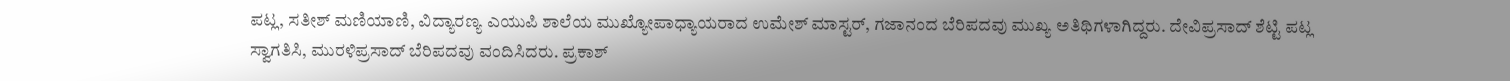ಪಟ್ಲ, ಸತೀಶ್ ಮಣಿಯಾಣಿ, ವಿದ್ಯಾರಣ್ಯ ಎಯುಪಿ ಶಾಲೆಯ ಮುಖ್ಯೋಪಾಧ್ಯಾಯರಾದ ಉಮೇಶ್ ಮಾಸ್ಟರ್, ಗಜಾನಂದ ಬೆರಿಪದವು ಮುಖ್ಯ ಅತಿಥಿಗಳಾಗಿದ್ದರು. ದೇವಿಪ್ರಸಾದ್ ಶೆಟ್ಟಿ ಪಟ್ಲ ಸ್ವಾಗತಿಸಿ, ಮುರಳಿಪ್ರಸಾದ್ ಬೆರಿಪದವು ವಂದಿಸಿದರು. ಪ್ರಕಾಶ್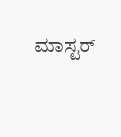ಮಾಸ್ಟರ್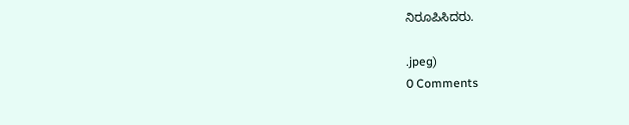ನಿರೂಪಿಸಿದರು.

.jpeg)
0 Comments